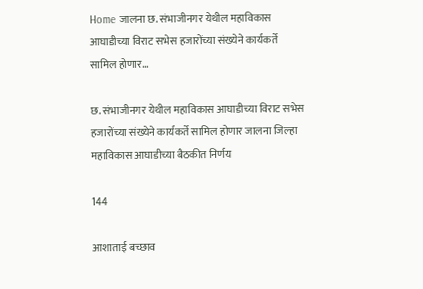Home जालना छ. संभाजीनगर येथील महाविकास आघाडीच्या विराट सभेस हजारोंच्या संख्येने कार्यकर्ते सामिल होणार...

छ. संभाजीनगर येथील महाविकास आघाडीच्या विराट सभेस हजारोंच्या संख्येने कार्यकर्ते सामिल होणार जालना जिल्हा महाविकास आघाडीच्या बैठकीत निर्णय

144

आशाताई बच्छाव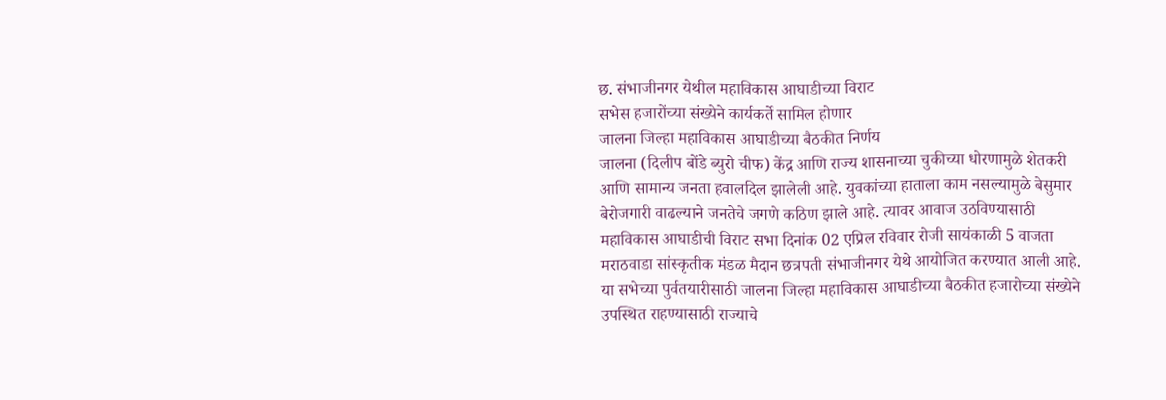छ. संभाजीनगर येथील महाविकास आघाडीच्या विराट
सभेस हजारोंच्या संख्येने कार्यकर्ते सामिल होणार
जालना जिल्हा महाविकास आघाडीच्या बैठकीत निर्णय
जालना (दिलीप बोंडे ब्युरो चीफ) केंद्र आणि राज्य शासनाच्या चुकीच्या धोरणामुळे शेतकरी आणि सामान्य जनता हवालदिल झालेली आहे. युवकांच्या हाताला काम नसल्यामुळे बेसुमार बेरोजगारी वाढल्याने जनतेचे जगणे कठिण झाले आहे. त्यावर आवाज उठविण्यासाठी महाविकास आघाडीची विराट सभा दिनांक 02 एप्रिल रविवार रोजी सायंकाळी 5 वाजता मराठवाडा सांस्कृतीक मंडळ मैदान छत्रपती संभाजीनगर येथे आयोजित करण्यात आली आहे. या सभेच्या पुर्वतयारीसाठी जालना जिल्हा महाविकास आघाडीच्या बैठकीत हजारोच्या संख्येने उपस्थित राहण्यासाठी राज्याचे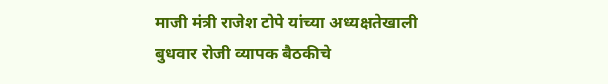माजी मंत्री राजेश टोपे यांच्या अध्यक्षतेखाली बुधवार रोजी व्यापक बैठकीचे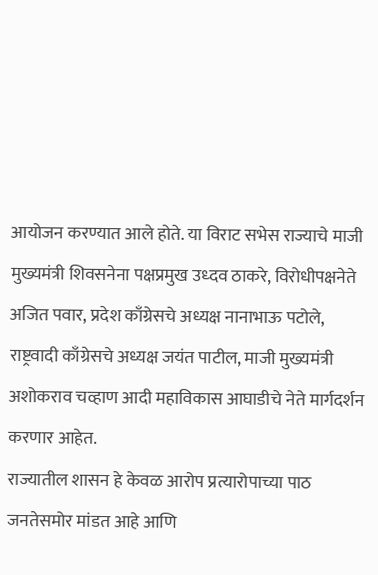आयोजन करण्यात आले होते. या विराट सभेस राज्याचे माजी मुख्यमंत्री शिवसनेना पक्षप्रमुख उध्दव ठाकरे, विरोधीपक्षनेते अजित पवार, प्रदेश काँग्रेसचे अध्यक्ष नानाभाऊ पटोले, राष्ट्रवादी काँग्रेसचे अध्यक्ष जयंत पाटील, माजी मुख्यमंत्री अशोकराव चव्हाण आदी महाविकास आघाडीचे नेते मार्गदर्शन करणार आहेत.
राज्यातील शासन हे केवळ आरोप प्रत्यारोपाच्या पाठ जनतेसमोर मांडत आहे आणि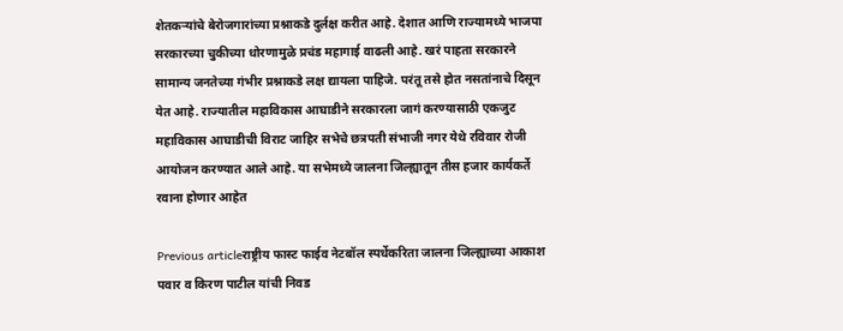शेतकऱ्यांचे बेरोजगारांच्या प्रश्नाकडे दुर्लक्ष करीत आहे. देशात आणि राज्यामध्ये भाजपा सरकारच्या चुकीच्या धोरणामुळे प्रचंड महागाई वाढली आहे. खरं पाहता सरकारने सामान्य जनतेच्या गंभीर प्रश्नाकडे लक्ष द्यायला पाहिजे. परंतू तसे होत नसतांनाचे दिसून येत आहे. राज्यातील महाविकास आघाडीने सरकारला जागं करण्यासाठी एकजुट महाविकास आघाडीची विराट जाहिर सभेचे छत्रपती संभाजी नगर येथे रविवार रोजी आयोजन करण्यात आले आहे. या सभेमध्ये जालना जिल्ह्यातून तीस हजार कार्यकर्ते रवाना होणार आहेत

Previous articleराष्ट्रीय फास्ट फाईव नेटबॉल स्पर्धेकरिता जालना जिल्ह्याच्या आकाश पवार व किरण पाटील यांची निवड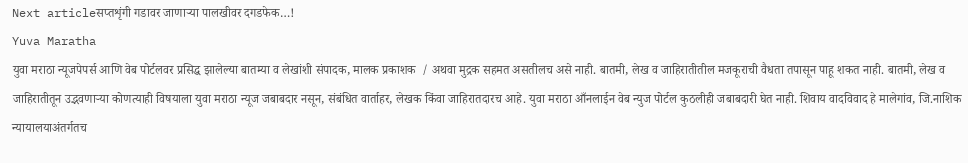Next articleसप्तशृंगी गडावर जाणाऱ्या पालखीवर दगडफेक…!
Yuva Maratha
युवा मराठा न्यूजपेपर्स आणि वेब पोर्टलवर प्रसिद्ध झालेल्या बातम्या व लेखांशी संपादक, मालक प्रकाशक  / अथवा मुद्रक सहमत असतीलच असे नाही. बातमी, लेख व जाहिरातीतील मजकूराची वैधता तपासून पाहू शकत नाही. बातमी, लेख व जाहिरातीतून उद्भवणाऱ्या कोणत्याही विषयाला युवा मराठा न्यूज जबाबदार नसून, संबंधित वार्ताहर, लेखक किंवा जाहिरातदारच आहे. युवा मराठा आँनलाईन वेब न्युज पोर्टल कुठलीही जबाबदारी घेत नाही. शिवाय वादविवाद हे मालेगांव, जि.नाशिक न्यायालयाअंतर्गतच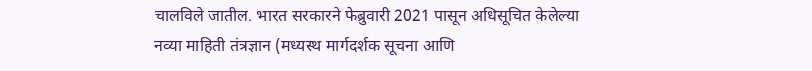चालविले जातील. भारत सरकारने फेब्रुवारी 2021 पासून अधिसूचित केलेल्या नव्या माहिती तंत्रज्ञान (मध्यस्थ मार्गदर्शक सूचना आणि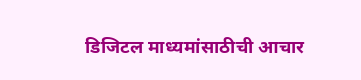डिजिटल माध्यमांसाठीची आचार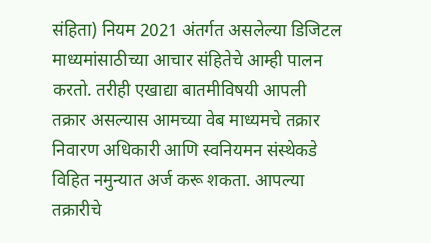संहिता) नियम 2021 अंतर्गत असलेल्या डिजिटल माध्यमांसाठीच्या आचार संहितेचे आम्ही पालन करतो. तरीही एखाद्या बातमीविषयी आपली तक्रार असल्यास आमच्या वेब माध्यमचे तक्रार निवारण अधिकारी आणि स्वनियमन संस्थेकडे विहित नमुन्यात अर्ज करू शकता. आपल्या तक्रारीचे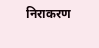निराकरण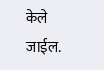केले जाईल.